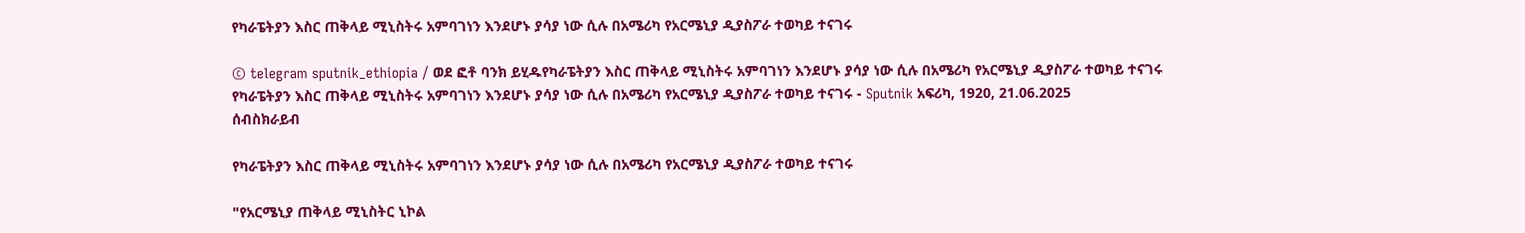የካራፔትያን እስር ጠቅላይ ሚኒስትሩ አምባገነን እንደሆኑ ያሳያ ነው ሲሉ በአሜሪካ የአርሜኒያ ዲያስፖራ ተወካይ ተናገሩ

© telegram sputnik_ethiopia / ወደ ፎቶ ባንክ ይሂዱየካራፔትያን እስር ጠቅላይ ሚኒስትሩ አምባገነን እንደሆኑ ያሳያ ነው ሲሉ በአሜሪካ የአርሜኒያ ዲያስፖራ ተወካይ ተናገሩ
የካራፔትያን እስር ጠቅላይ ሚኒስትሩ አምባገነን እንደሆኑ ያሳያ ነው ሲሉ በአሜሪካ የአርሜኒያ ዲያስፖራ ተወካይ ተናገሩ - Sputnik አፍሪካ, 1920, 21.06.2025
ሰብስክራይብ

የካራፔትያን እስር ጠቅላይ ሚኒስትሩ አምባገነን እንደሆኑ ያሳያ ነው ሲሉ በአሜሪካ የአርሜኒያ ዲያስፖራ ተወካይ ተናገሩ

"የአርሜኒያ ጠቅላይ ሚኒስትር ኒኮል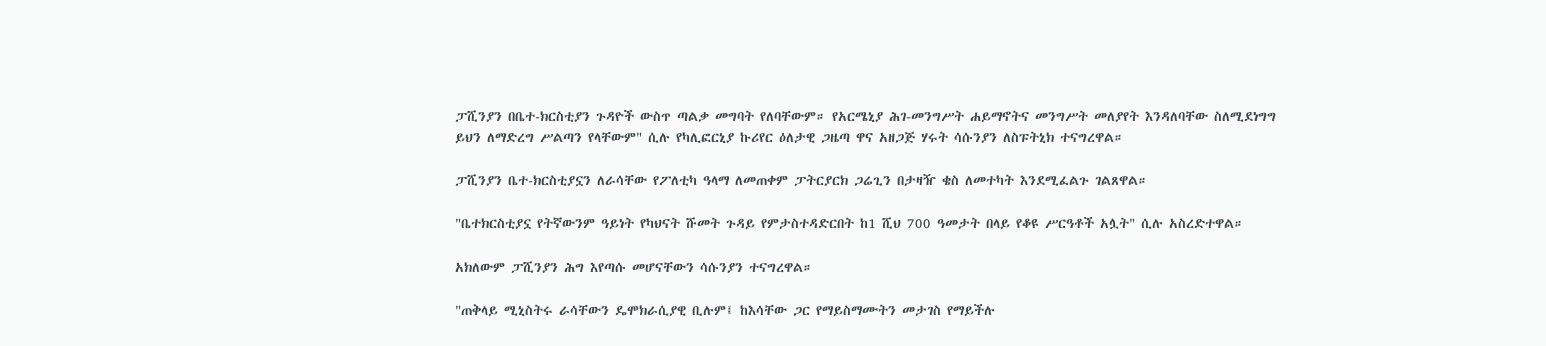ፓሺንያን በቤተ-ክርስቲያን ጉዳዮች ውስጥ ጣልቃ መግባት የለባቸውም። የአርሜኒያ ሕገ-መንግሥት ሐይማኖትና መንግሥት መለያየት እንዳለባቸው ስለሚደነግግ ይህን ለማድረግ ሥልጣን የላቸውም" ሲሉ የካሊፎርኒያ ኩሪየር ዕለታዊ ጋዜጣ ዋና አዘጋጅ ሃሩት ሳሱንያን ለስፑትኒክ ተናግረዋል።

ፓሺንያን ቤተ-ክርስቲያኗን ለራሳቸው የፖለቲካ ዓላማ ለመጠቀም ፓትርያርክ ጋሬጊን በታዛዥ ቄስ ለመተካት እንደሚፈልጉ ገልጸዋል።

"ቤተክርስቲያኗ የትኛውንም ዓይነት የካህናት ሹመት ጉዳይ የምታስተዳድርበት ከ1 ሺህ 700 ዓመታት በላይ የቆዩ ሥርዓቶች አሏት" ሲሉ አስረድተዋል።

አክለውም ፓሺንያን ሕግ እየጣሱ መሆናቸውን ሳሱንያን ተናግረዋል።

"ጠቅላይ ሚኒስትሩ ራሳቸውን ዴሞክራሲያዊ ቢሉም፤ ከእሳቸው ጋር የማይስማሙትን መታገስ የማይችሉ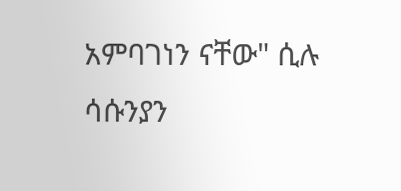አምባገነን ናቸው" ሲሉ ሳሱንያን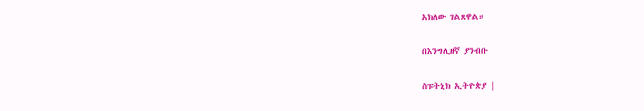አክለው ገልጸዋል።

በእንግሊዘኛ ያንብቡ

ስፑትኒክ ኢትዮጵያ |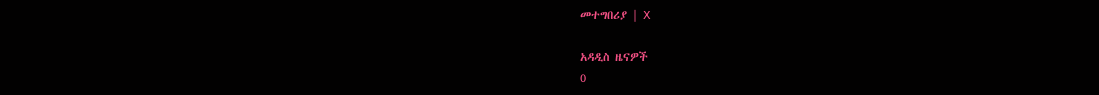መተግበሪያ | X

አዳዲስ ዜናዎች
0